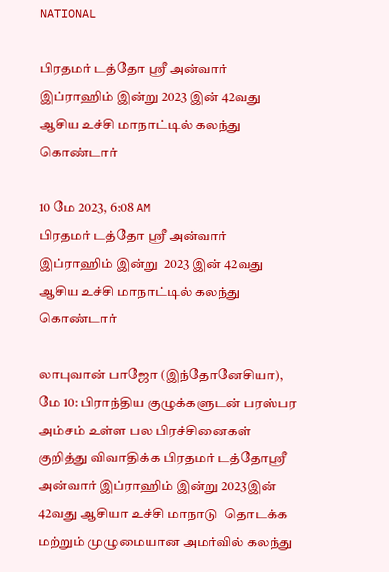NATIONAL

பிரதமர் டத்தோ ஸ்ரீ அன்வார் இப்ராஹிம் இன்று 2023 இன் 42வது ஆசிய உச்சி மாநாட்டில் கலந்து கொண்டார்

10 மே 2023, 6:08 AM
பிரதமர் டத்தோ ஸ்ரீ அன்வார் இப்ராஹிம் இன்று  2023 இன் 42வது ஆசிய உச்சி மாநாட்டில் கலந்து கொண்டார்

லாபுவான் பாஜோ (இந்தோனேசியா), மே 10: பிராந்திய குழுக்களுடன் பரஸ்பர அம்சம் உள்ள பல பிரச்சினைகள் குறித்து விவாதிக்க பிரதமர் டத்தோஸ்ரீ அன்வார் இப்ராஹிம் இன்று 2023இன் 42வது ஆசியா உச்சி மாநாடு  தொடக்க மற்றும் முழுமையான அமர்வில் கலந்து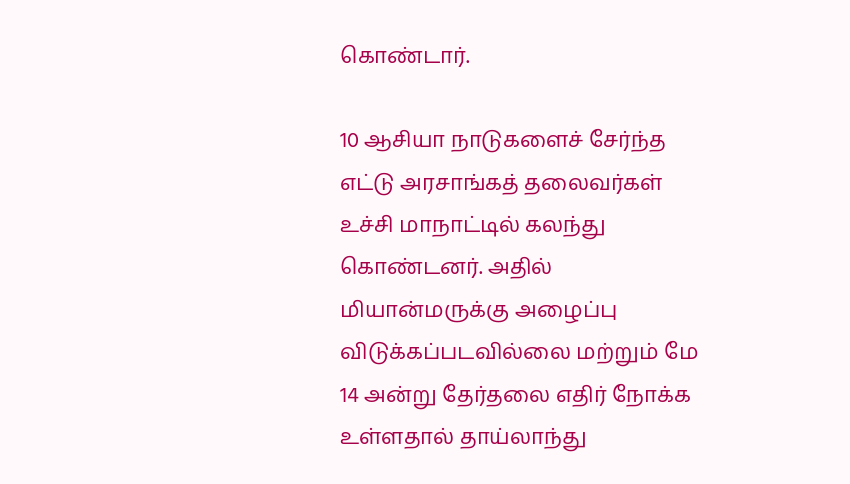கொண்டார்.

10 ஆசியா நாடுகளைச் சேர்ந்த எட்டு அரசாங்கத் தலைவர்கள் உச்சி மாநாட்டில் கலந்து கொண்டனர். அதில் மியான்மருக்கு அழைப்பு விடுக்கப்படவில்லை மற்றும் மே 14 அன்று தேர்தலை எதிர் நோக்க உள்ளதால் தாய்லாந்து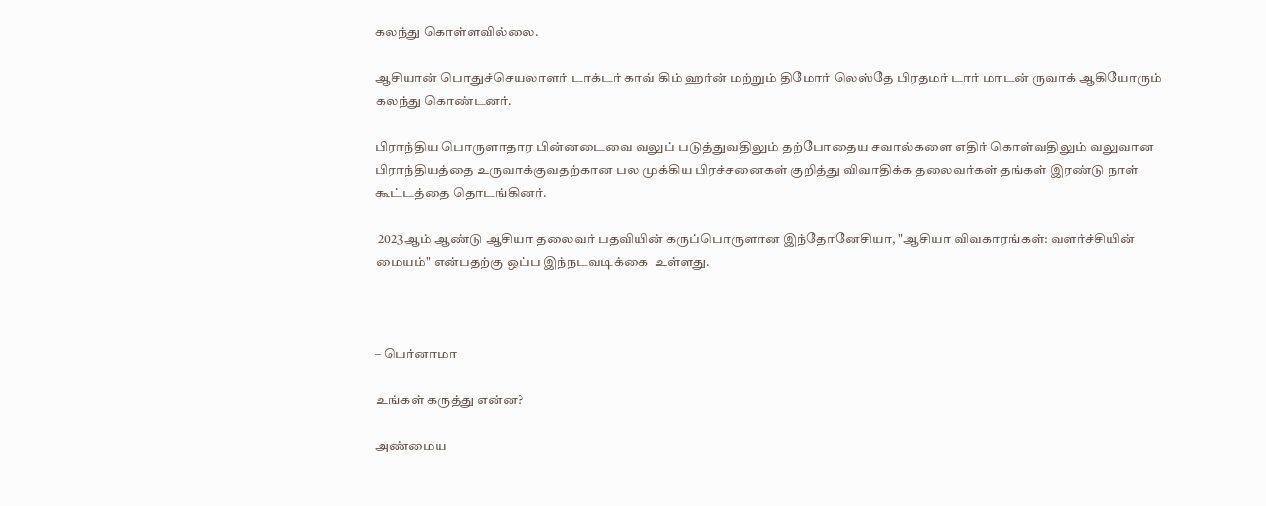கலந்து கொள்ளவில்லை.

ஆசியான் பொதுச்செயலாளர் டாக்டர் காவ் கிம் ஹர்ன் மற்றும் திமோர் லெஸ்தே பிரதமர் டார் மாடன் ருவாக் ஆகியோரும் கலந்து கொண்டனர்.

பிராந்திய பொருளாதார பின்னடைவை வலுப் படுத்துவதிலும் தற்போதைய சவால்களை எதிர் கொள்வதிலும் வலுவான பிராந்தியத்தை உருவாக்குவதற்கான பல முக்கிய பிரச்சனைகள் குறித்து விவாதிக்க தலைவர்கள் தங்கள் இரண்டு நாள் கூட்டத்தை தொடங்கினர்.

 2023ஆம் ஆண்டு ஆசியா தலைவர் பதவியின் கருப்பொருளான இந்தோனேசியா, "ஆசியா விவகாரங்கள்: வளர்ச்சியின் மையம்" என்பதற்கு ஒப்ப இந்நடவடிக்கை  உள்ளது.



– பெர்னாமா

உங்கள் கருத்து என்ன?

அண்மைய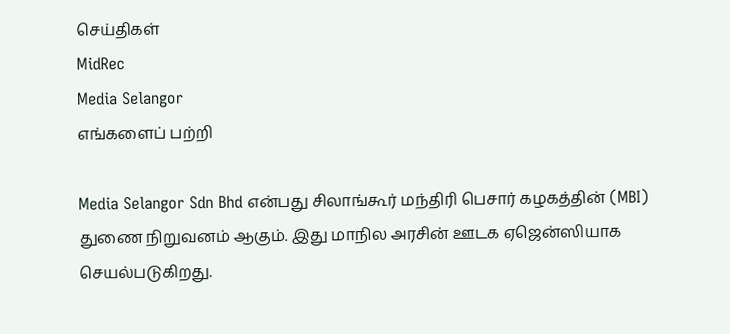செய்திகள்
MidRec
Media Selangor
எங்களைப் பற்றி

Media Selangor Sdn Bhd என்பது சிலாங்கூர் மந்திரி பெசார் கழகத்தின் (MBI) துணை நிறுவனம் ஆகும். இது மாநில அரசின் ஊடக ஏஜென்ஸியாக செயல்படுகிறது.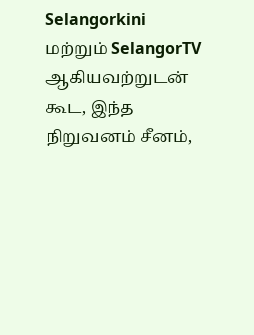Selangorkini மற்றும் SelangorTV ஆகியவற்றுடன் கூட, இந்த நிறுவனம் சீனம்,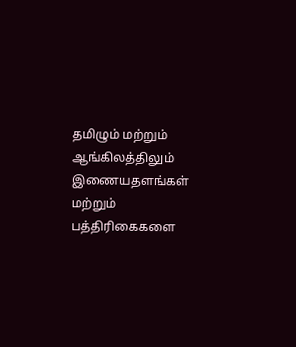தமிழும் மற்றும் ஆங்கிலத்திலும் இணையதளங்கள் மற்றும் பத்திரிகைகளை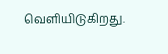வெளியிடுகிறது.